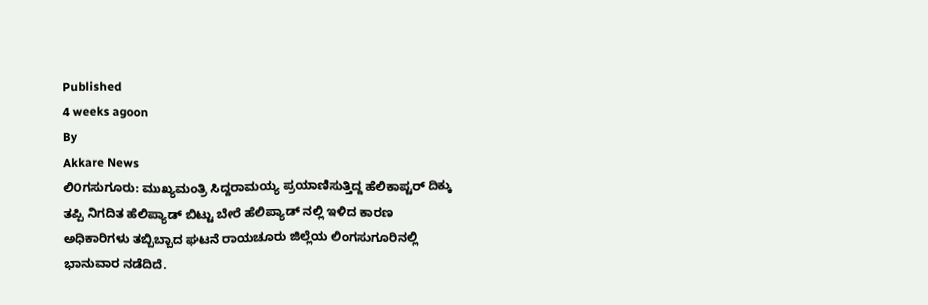Published
4 weeks agoon
By
Akkare News
ಲಿ೦ಗಸುಗೂರು: ಮುಖ್ಯಮಂತ್ರಿ ಸಿದ್ದರಾಮಯ್ಯ ಪ್ರಯಾಣಿಸುತ್ತಿದ್ದ ಹೆಲಿಕಾಪ್ಟರ್ ದಿಕ್ಕು ತಪ್ಪಿ ನಿಗದಿತ ಹೆಲಿಪ್ಯಾಡ್ ಬಿಟ್ಟು ಬೇರೆ ಹೆಲಿಪ್ಯಾಡ್ ನಲ್ಲಿ ಇಳಿದ ಕಾರಣ ಅಧಿಕಾರಿಗಳು ತಬ್ಬಿಬ್ಬಾದ ಘಟನೆ ರಾಯಚೂರು ಜಿಲ್ಲೆಯ ಲಿಂಗಸುಗೂರಿನಲ್ಲಿ ಭಾನುವಾರ ನಡೆದಿದೆ.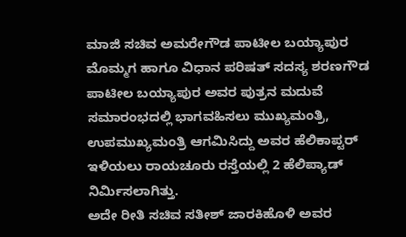ಮಾಜಿ ಸಚಿವ ಅಮರೇಗೌಡ ಪಾಟೀಲ ಬಯ್ಯಾಪುರ ಮೊಮ್ಮಗ ಹಾಗೂ ವಿಧಾನ ಪರಿಷತ್ ಸದಸ್ಯ ಶರಣಗೌಡ ಪಾಟೀಲ ಬಯ್ಯಾಪುರ ಅವರ ಪುತ್ರನ ಮದುವೆ ಸಮಾರಂಭದಲ್ಲಿ ಭಾಗವಹಿಸಲು ಮುಖ್ಯಮಂತ್ರಿ, ಉಪಮುಖ್ಯಮಂತ್ರಿ ಆಗಮಿಸಿದ್ದು ಅವರ ಹೆಲಿಕಾಪ್ಟರ್ ಇಳಿಯಲು ರಾಯಚೂರು ರಸ್ತೆಯಲ್ಲಿ 2 ಹೆಲಿಪ್ಯಾಡ್ ನಿರ್ಮಿಸಲಾಗಿತ್ತು.
ಅದೇ ರೀತಿ ಸಚಿವ ಸತೀಶ್ ಜಾರಕಿಹೊಳಿ ಅವರ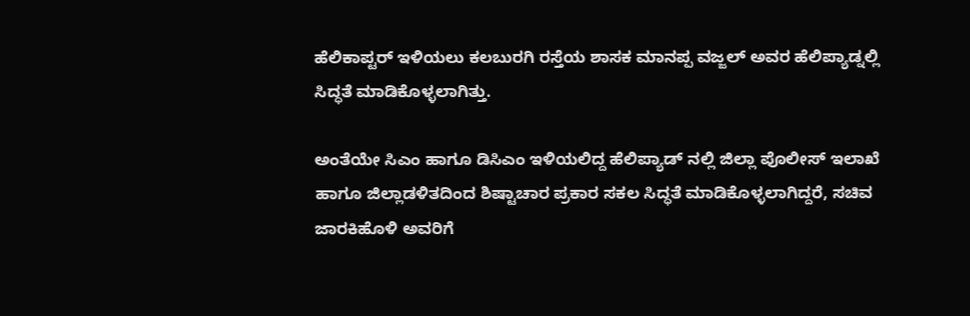ಹೆಲಿಕಾಪ್ಟರ್ ಇಳಿಯಲು ಕಲಬುರಗಿ ರಸ್ತೆಯ ಶಾಸಕ ಮಾನಪ್ಪ ವಜ್ಜಲ್ ಅವರ ಹೆಲಿಪ್ಯಾಡ್ನಲ್ಲಿ ಸಿದ್ಧತೆ ಮಾಡಿಕೊಳ್ಳಲಾಗಿತ್ತು.

ಅಂತೆಯೇ ಸಿಎಂ ಹಾಗೂ ಡಿಸಿಎಂ ಇಳಿಯಲಿದ್ದ ಹೆಲಿಪ್ಯಾಡ್ ನಲ್ಲಿ ಜಿಲ್ಲಾ ಪೊಲೀಸ್ ಇಲಾಖೆ ಹಾಗೂ ಜಿಲ್ಲಾಡಳಿತದಿಂದ ಶಿಷ್ಟಾಚಾರ ಪ್ರಕಾರ ಸಕಲ ಸಿದ್ಧತೆ ಮಾಡಿಕೊಳ್ಳಲಾಗಿದ್ದರೆ, ಸಚಿವ ಜಾರಕಿಹೊಳಿ ಅವರಿಗೆ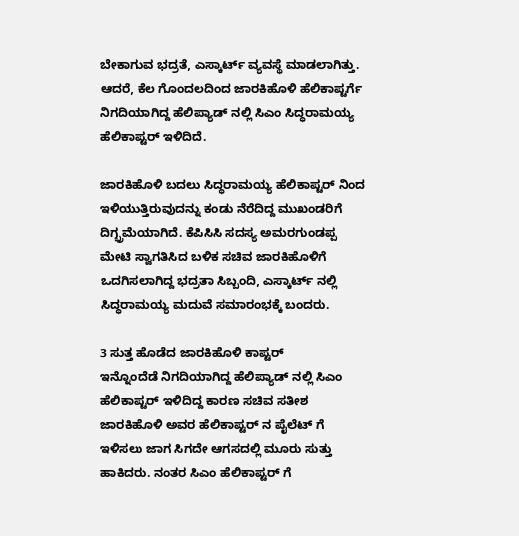ಬೇಕಾಗುವ ಭದ್ರತೆ, ಎಸ್ಕಾರ್ಟ್ ವ್ಯವಸ್ಥೆ ಮಾಡಲಾಗಿತ್ತು. ಆದರೆ, ಕೆಲ ಗೊಂದಲದಿಂದ ಜಾರಕಿಹೊಳಿ ಹೆಲಿಕಾಪ್ಟರ್ಗೆ ನಿಗದಿಯಾಗಿದ್ದ ಹೆಲಿಪ್ಯಾಡ್ ನಲ್ಲಿ ಸಿಎಂ ಸಿದ್ಧರಾಮಯ್ಯ ಹೆಲಿಕಾಪ್ಟರ್ ಇಳಿದಿದೆ.

ಜಾರಕಿಹೊಳಿ ಬದಲು ಸಿದ್ಧರಾಮಯ್ಯ ಹೆಲಿಕಾಪ್ಟರ್ ನಿಂದ ಇಳಿಯುತ್ತಿರುವುದನ್ನು ಕಂಡು ನೆರೆದಿದ್ದ ಮುಖಂಡರಿಗೆ ದಿಗ್ಭ್ರಮೆಯಾಗಿದೆ. ಕೆಪಿಸಿಸಿ ಸದಸ್ಯ ಅಮರಗುಂಡಪ್ಪ ಮೇಟಿ ಸ್ವಾಗತಿಸಿದ ಬಳಿಕ ಸಚಿವ ಜಾರಕಿಹೊಳಿಗೆ ಒದಗಿಸಲಾಗಿದ್ದ ಭದ್ರತಾ ಸಿಬ್ಬಂದಿ, ಎಸ್ಕಾರ್ಟ್ ನಲ್ಲಿ ಸಿದ್ಧರಾಮಯ್ಯ ಮದುವೆ ಸಮಾರಂಭಕ್ಕೆ ಬಂದರು.

3 ಸುತ್ತ ಹೊಡೆದ ಜಾರಕಿಹೊಳಿ ಕಾಪ್ಟರ್
ಇನ್ನೊಂದೆಡೆ ನಿಗದಿಯಾಗಿದ್ದ ಹೆಲಿಪ್ಯಾಡ್ ನಲ್ಲಿ ಸಿಎಂ ಹೆಲಿಕಾಪ್ಟರ್ ಇಳಿದಿದ್ದ ಕಾರಣ ಸಚಿವ ಸತೀಶ ಜಾರಕಿಹೊಳಿ ಅವರ ಹೆಲಿಕಾಪ್ಟರ್ ನ ಪೈಲೆಟ್ ಗೆ ಇಳಿಸಲು ಜಾಗ ಸಿಗದೇ ಆಗಸದಲ್ಲಿ ಮೂರು ಸುತ್ತು ಹಾಕಿದರು. ನಂತರ ಸಿಎಂ ಹೆಲಿಕಾಪ್ಟರ್ ಗೆ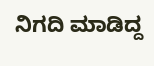ನಿಗದಿ ಮಾಡಿದ್ದ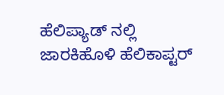ಹೆಲಿಪ್ಯಾಡ್ ನಲ್ಲಿ ಜಾರಕಿಹೊಳಿ ಹೆಲಿಕಾಪ್ಟರ್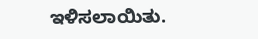ಇಳಿಸಲಾಯಿತು.